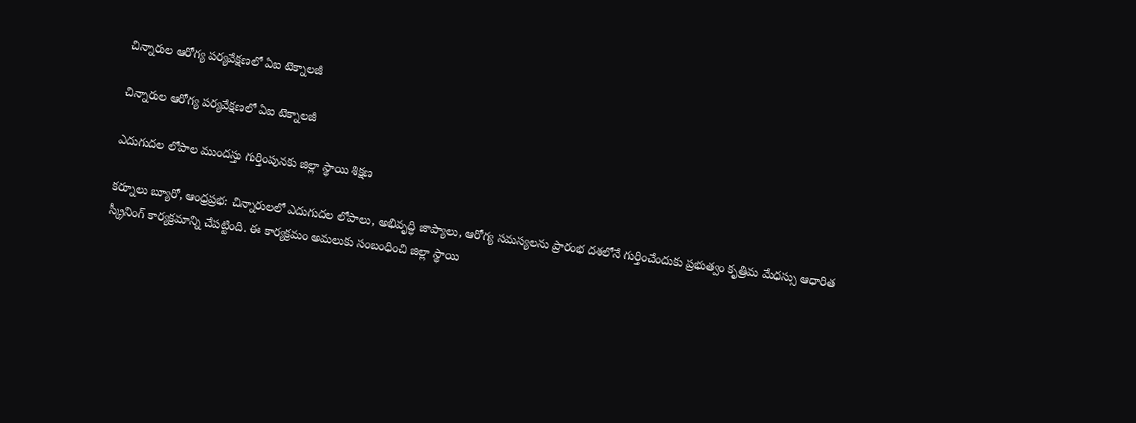చిన్నారుల ఆరోగ్య పర్యవేక్షణలో ఏఐ టెక్నాలజీ

చిన్నారుల ఆరోగ్య పర్యవేక్షణలో ఏఐ టెక్నాలజీ

ఎదుగుదల లోపాల ముందస్తు గుర్తింపునకు జిల్లా స్థాయి శిక్షణ

కర్నూలు బ్యూరో, ఆంధ్రప్రభ: చిన్నారులలో ఎదుగుదల లోపాలు, అభివృద్ధి జాప్యాలు, ఆరోగ్య సమస్యలను ప్రారంభ దశలోనే గుర్తించేందుకు ప్రభుత్వం కృత్రిమ మేధస్సు ఆధారిత స్క్రీనింగ్ కార్యక్రమాన్ని చేపట్టింది. ఈ కార్యక్రమం అమలుకు సంబంధించి జిల్లా స్థాయి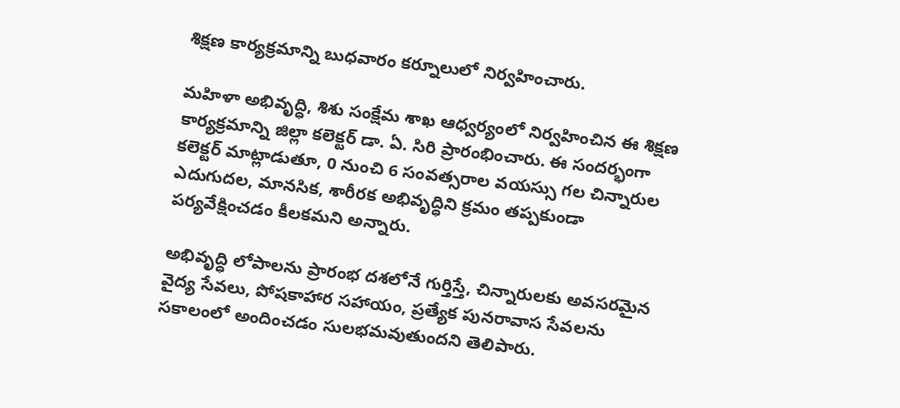శిక్షణ కార్యక్రమాన్ని బుధవారం కర్నూలులో నిర్వహించారు.

మహిళా అభివృద్ధి, శిశు సంక్షేమ శాఖ ఆధ్వర్యంలో నిర్వహించిన ఈ శిక్షణ కార్యక్రమాన్ని జిల్లా కలెక్టర్ డా. ఏ. సిరి ప్రారంభించారు. ఈ సందర్భంగా కలెక్టర్ మాట్లాడుతూ, 0 నుంచి 6 సంవత్సరాల వయస్సు గల చిన్నారుల ఎదుగుదల, మానసిక, శారీరక అభివృద్ధిని క్రమం తప్పకుండా పర్యవేక్షించడం కీలకమని అన్నారు.

అభివృద్ధి లోపాలను ప్రారంభ దశలోనే గుర్తిస్తే, చిన్నారులకు అవసరమైన వైద్య సేవలు, పోషకాహార సహాయం, ప్రత్యేక పునరావాస సేవలను సకాలంలో అందించడం సులభమవుతుందని తెలిపారు.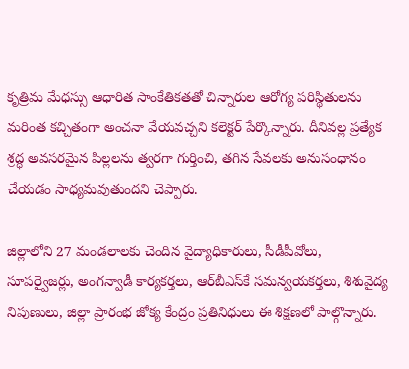కృత్రిమ మేధస్సు ఆధారిత సాంకేతికతతో చిన్నారుల ఆరోగ్య పరిస్థితులను మరింత కచ్చితంగా అంచనా వేయవచ్చని కలెక్టర్ పేర్కొన్నారు. దీనివల్ల ప్రత్యేక శ్రద్ధ అవసరమైన పిల్లలను త్వరగా గుర్తించి, తగిన సేవలకు అనుసంధానం చేయడం సాధ్యమవుతుందని చెప్పారు.

జిల్లాలోని 27 మండలాలకు చెందిన వైద్యాధికారులు, సీడీపీవోలు, సూపర్వైజర్లు, అంగన్వాడీ కార్యకర్తలు, ఆర్‌బీఎస్‌కే సమన్వయకర్తలు, శిశువైద్య నిపుణులు, జిల్లా ప్రారంభ జోక్య కేంద్రం ప్రతినిధులు ఈ శిక్షణలో పాల్గొన్నారు.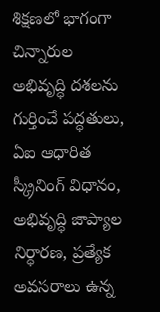శిక్షణలో భాగంగా చిన్నారుల అభివృద్ధి దశలను గుర్తించే పద్ధతులు, ఏఐ ఆధారిత స్క్రీనింగ్ విధానం, అభివృద్ధి జాప్యాల నిర్ధారణ, ప్రత్యేక అవసరాలు ఉన్న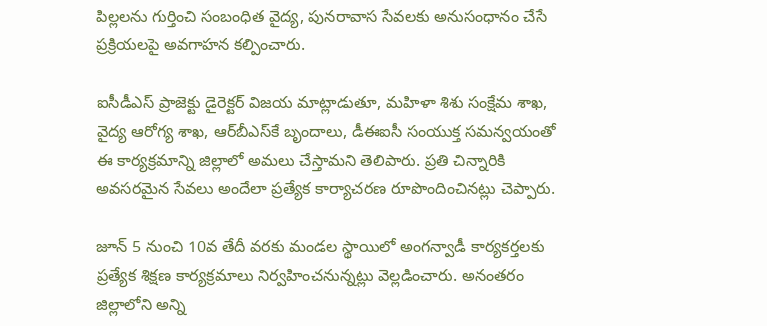పిల్లలను గుర్తించి సంబంధిత వైద్య, పునరావాస సేవలకు అనుసంధానం చేసే ప్రక్రియలపై అవగాహన కల్పించారు.

ఐసీడీఎస్ ప్రాజెక్టు డైరెక్టర్ విజయ మాట్లాడుతూ, మహిళా శిశు సంక్షేమ శాఖ, వైద్య ఆరోగ్య శాఖ, ఆర్‌బీఎస్‌కే బృందాలు, డీఈఐసీ సంయుక్త సమన్వయంతో ఈ కార్యక్రమాన్ని జిల్లాలో అమలు చేస్తామని తెలిపారు. ప్రతి చిన్నారికి అవసరమైన సేవలు అందేలా ప్రత్యేక కార్యాచరణ రూపొందించినట్లు చెప్పారు.

జూన్ 5 నుంచి 10వ తేదీ వరకు మండల స్థాయిలో అంగన్వాడీ కార్యకర్తలకు ప్రత్యేక శిక్షణ కార్యక్రమాలు నిర్వహించనున్నట్లు వెల్లడించారు. అనంతరం జిల్లాలోని అన్ని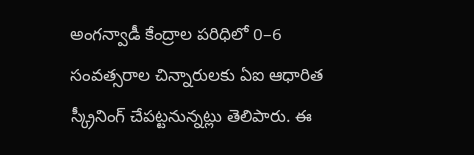అంగన్వాడీ కేంద్రాల పరిధిలో 0–6 సంవత్సరాల చిన్నారులకు ఏఐ ఆధారిత స్క్రీనింగ్ చేపట్టనున్నట్లు తెలిపారు. ఈ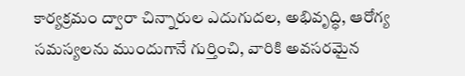కార్యక్రమం ద్వారా చిన్నారుల ఎదుగుదల, అభివృద్ధి, ఆరోగ్య సమస్యలను ముందుగానే గుర్తించి, వారికి అవసరమైన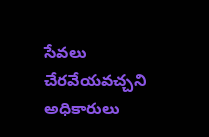సేవలు చేరవేయవచ్చని అధికారులు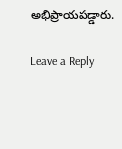అభిప్రాయపడ్డారు.

Leave a Reply